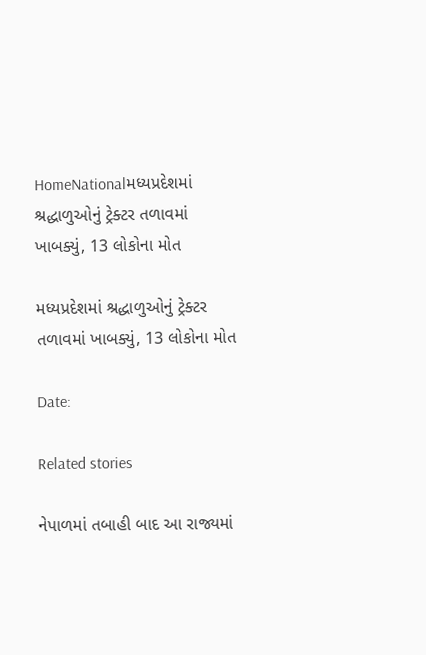HomeNationalમધ્યપ્રદેશમાં શ્રદ્ધાળુઓનું ટ્રેક્ટર તળાવમાં ખાબક્યું, 13 લોકોના મોત

મધ્યપ્રદેશમાં શ્રદ્ધાળુઓનું ટ્રેક્ટર તળાવમાં ખાબક્યું, 13 લોકોના મોત

Date:

Related stories

નેપાળમાં તબાહી બાદ આ રાજ્યમાં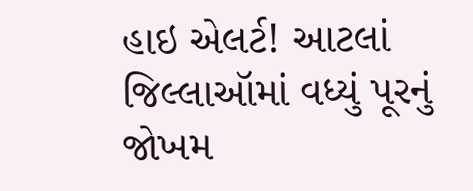હાઇ એલર્ટ! આટલાં જિલ્લાઑમાં વધ્યું પૂરનું જોખમ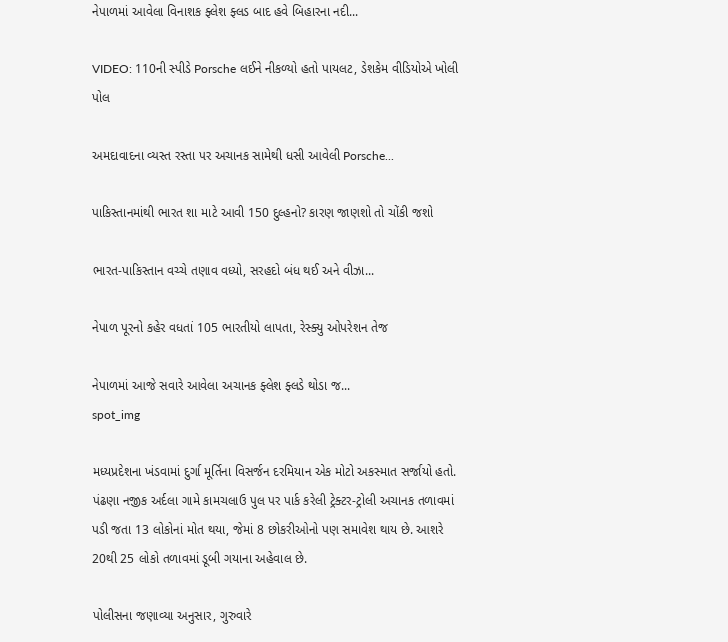નેપાળમાં આવેલા વિનાશક ફ્લેશ ફ્લડ બાદ હવે બિહારના નદી...

VIDEO: 110ની સ્પીડે Porsche લઈને નીકળ્યો હતો પાયલટ, ડેશકેમ વીડિયોએ ખોલી પોલ

અમદાવાદના વ્યસ્ત રસ્તા પર અચાનક સામેથી ધસી આવેલી Porsche...

પાકિસ્તાનમાંથી ભારત શા માટે આવી 150 દુલ્હનો? કારણ જાણશો તો ચોંકી જશો

ભારત-પાકિસ્તાન વચ્ચે તણાવ વધ્યો, સરહદો બંધ થઈ અને વીઝા...

નેપાળ પૂરનો કહેર વધતાં 105 ભારતીયો લાપતા, રેસ્ક્યુ ઓપરેશન તેજ

નેપાળમાં આજે સવારે આવેલા અચાનક ફ્લેશ ફ્લડે થોડા જ...
spot_img

મધ્યપ્રદેશના ખંડવામાં દુર્ગા મૂર્તિના વિસર્જન દરમિયાન એક મોટો અકસ્માત સર્જાયો હતો. પંઢણા નજીક અર્દલા ગામે કામચલાઉ પુલ પર પાર્ક કરેલી ટ્રેક્ટર-ટ્રોલી અચાનક તળાવમાં પડી જતા 13 લોકોનાં મોત થયા, જેમાં 8 છોકરીઓનો પણ સમાવેશ થાય છે. આશરે 20થી 25 લોકો તળાવમાં ડૂબી ગયાના અહેવાલ છે.

પોલીસના જણાવ્યા અનુસાર, ગુરુવારે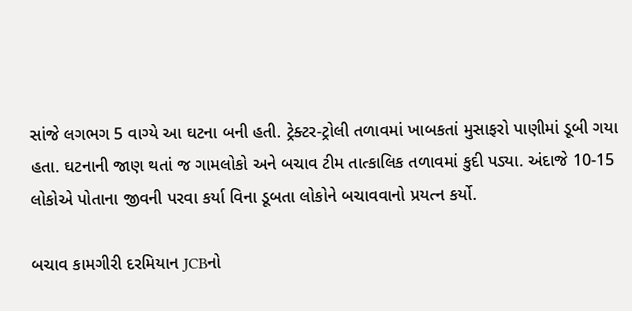સાંજે લગભગ 5 વાગ્યે આ ઘટના બની હતી. ટ્રેક્ટર-ટ્રોલી તળાવમાં ખાબકતાં મુસાફરો પાણીમાં ડૂબી ગયા હતા. ઘટનાની જાણ થતાં જ ગામલોકો અને બચાવ ટીમ તાત્કાલિક તળાવમાં કુદી પડ્યા. અંદાજે 10-15 લોકોએ પોતાના જીવની પરવા કર્યા વિના ડૂબતા લોકોને બચાવવાનો પ્રયત્ન કર્યો.

બચાવ કામગીરી દરમિયાન JCBનો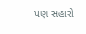પણ સહારો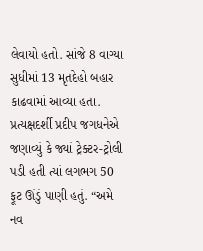લેવાયો હતો. સાંજે 8 વાગ્યા સુધીમાં 13 મૃતદેહો બહાર કાઢવામાં આવ્યા હતા. પ્રત્યક્ષદર્શી પ્રદીપ જગધનેએ જણાવ્યું કે જ્યાં ટ્રેક્ટર-ટ્રોલી પડી હતી ત્યાં લગભગ 50 ફૂટ ઊંડું પાણી હતું. “અમે નવ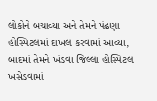લોકોને બચાવ્યા અને તેમને પંઢણા હોસ્પિટલમાં દાખલ કરવામાં આવ્યા, બાદમાં તેમને ખંડવા જિલ્લા હોસ્પિટલ ખસેડવામાં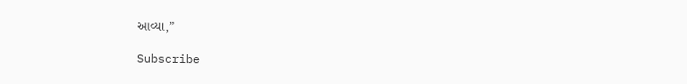આવ્યા,”

Subscribe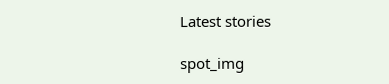Latest stories

spot_img